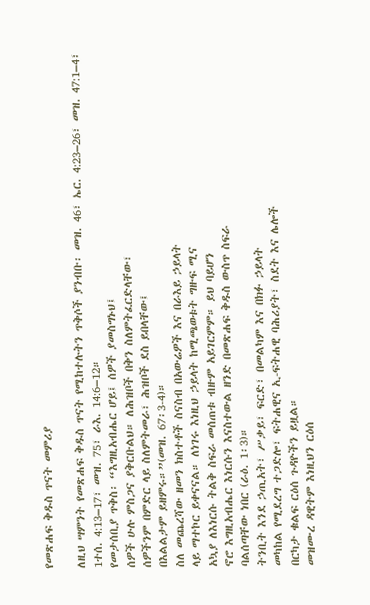የመጽሐፍ ቅዱስ ጥናት መምሪያ

ለዚህ ሣምንት የመጽሐፍ ቅዱስ ጥናት የሚከተሉትን ጥቅሶች ያንብቡ፡ መዝ. 46፣ ኤር. 4:23–26፣ መዝ. 47:1–4፣ 1ተሰ. 4:13–17፣ መዝ. 75፣ ራእ. 14:6–12።
የመታሰቢያ ጥቅስ፡ “እግዚአብሔር ሆይ፤ ሰዎች ያመስግኑህ፤
ሰዎች ሁሉ ምስጋና ያቅርቡልህ። ለሕዝቦች በቅን ስለምትፈርድላቸው፣
ሰዎችንም በምድር ላይ ስለምትመራ፣ ሕዝቦች ደስ ይበላቸው፤
በእልልታም ይዘምሩ።”(መዝ. 67፡3-4)።
ስለ መጨረሻው ዘመን ክስተቶች ስናስብ በአውሬዎች እና በራእይ ኃይላት
ላይ ማተኮር ይቀናናል። ለነገሩ እነዚህ ኃይላት ከሚጫወቱት ግዙፍ ሚና
አኳያ ለእነርሱ ትልቅ ስፍራ መሰጠቱ ብዙም አይገርምም። ይህ ባይሆን
ኖሮ እግዚአብሔር እነርሱን እናስተውል ዘንድ በመጽሐፍ ቅዱስ ውስጥ ስፍራ
ባልሰጣቸው ነበር (ራዕ. 1፡3)።
ትንቢት እንደ ኃጢአት፣ ሥቃይ፣ ፍርድ፣ በመልካም እና በክፉ ኃይላት
መካከል የሚደረግ ተጋድሎ፣ ፍትሐዊና ኢ-ፍትሐዊ ባሕሪያት፣ ስደት እና ሌሎች
በርካታ ቁልፍ ርዕሰ ጉዳዮችን ይዟል።
መዝሙረ ዳዊትም እነዚህን ርዕሰ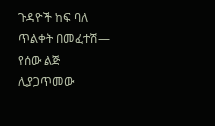ጉዳዮች ከፍ ባለ ጥልቀት በመፈተሽ—
የሰው ልጅ ሊያጋጥመው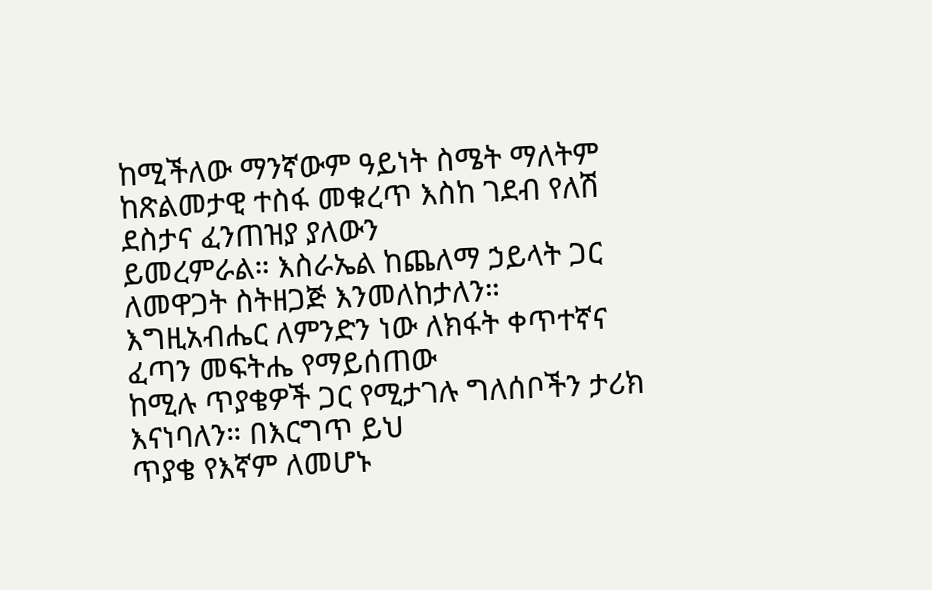ከሚችለው ማንኛውም ዓይነት ስሜት ማለትም
ከጽልመታዊ ተስፋ መቁረጥ እስከ ገደብ የለሽ ደስታና ፈንጠዝያ ያለውን
ይመረምራል። እስራኤል ከጨለማ ኃይላት ጋር ለመዋጋት ስትዘጋጅ እንመለከታለን።
እግዚአብሔር ለምንድን ነው ለክፋት ቀጥተኛና ፈጣን መፍትሔ የማይሰጠው
ከሚሉ ጥያቄዎች ጋር የሚታገሉ ግለሰቦችን ታሪክ እናነባለን። በእርግጥ ይህ
ጥያቄ የእኛም ለመሆኑ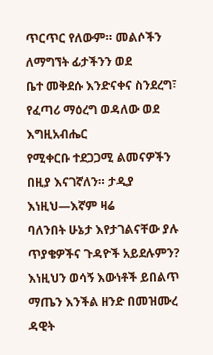ጥርጥር የለውም። መልሶችን ለማግኘት ፊታችንን ወደ
ቤተ መቅደሱ እንድናቀና ስንደረግ፣ የፈጣሪ ማዕረግ ወዳለው ወደ እግዚአብሔር
የሚቀርቡ ተደጋጋሚ ልመናዎችን በዚያ እናገኛለን። ታዲያ እነዚህ—እኛም ዛሬ
ባለንበት ሁኔታ እየታገልናቸው ያሉ ጥያቄዎችና ጉዳዮች አይደሉምን?
እነዚህን ወሳኝ እውነቶች ይበልጥ ማጤን እንችል ዘንድ በመዝሙረ ዳዊት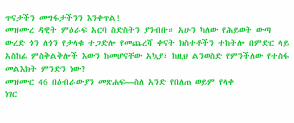ጥናታችን መግፋታችንን እንቀጥል!
መዝሙረ ዳዊት ምዕራፍ አርባ ስድስትን ያንብቡ። አሁን ካለው የሕይወት ውጣ ውረድ ጎን ለጎን የታላቁ ተጋድሎ የመጨረሻ ቀናት ክስተቶችን ተከትሎ በምድር ላይ አስከፊ ምስቅልቅሎች እውን ከመሆናቸው አኳያ፣ ከዚህ ልንወስድ የምንችለው የተስፋ መልእክት ምንድን ነው?
መዝሙር 46 በዕብራውያን መጽሐፍ—ስለ አንድ የበለጠ ወይም የላቀ
ነገር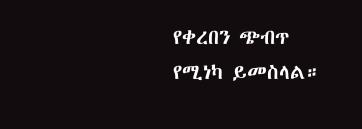የቀረበን ጭብጥ የሚነካ ይመስላል።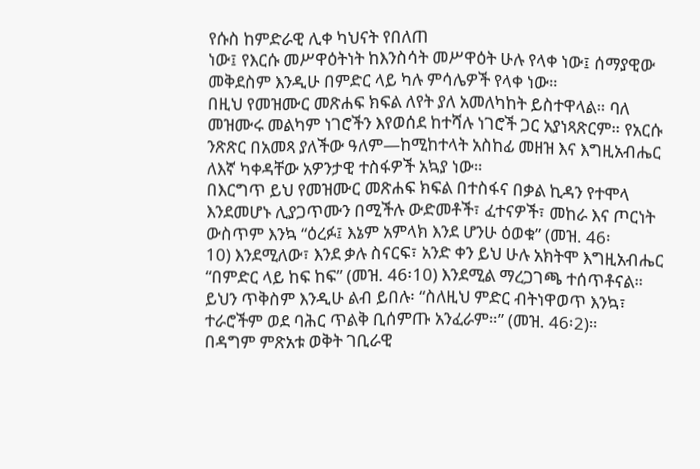የሱስ ከምድራዊ ሊቀ ካህናት የበለጠ
ነው፤ የእርሱ መሥዋዕትነት ከእንስሳት መሥዋዕት ሁሉ የላቀ ነው፤ ሰማያዊው
መቅደስም እንዲሁ በምድር ላይ ካሉ ምሳሌዎች የላቀ ነው።
በዚህ የመዝሙር መጽሐፍ ክፍል ለየት ያለ አመለካከት ይስተዋላል። ባለ
መዝሙሩ መልካም ነገሮችን እየወሰደ ከተሻሉ ነገሮች ጋር አያነጻጽርም። የአርሱ
ንጽጽር በአመጻ ያለችው ዓለም—ከሚከተላት አስከፊ መዘዝ እና እግዚአብሔር
ለእኛ ካቀዳቸው አዎንታዊ ተስፋዎች አኳያ ነው።
በእርግጥ ይህ የመዝሙር መጽሐፍ ክፍል በተስፋና በቃል ኪዳን የተሞላ
እንደመሆኑ ሊያጋጥሙን በሚችሉ ውድመቶች፣ ፈተናዎች፣ መከራ እና ጦርነት
ውስጥም እንኳ “ዕረፉ፤ እኔም አምላክ እንደ ሆንሁ ዕወቁ” (መዝ. 46፡
10) እንደሚለው፣ እንደ ቃሉ ስናርፍ፣ አንድ ቀን ይህ ሁሉ አክትሞ እግዚአብሔር
“በምድር ላይ ከፍ ከፍ” (መዝ. 46፡10) እንደሚል ማረጋገጫ ተሰጥቶናል።
ይህን ጥቅስም እንዲሁ ልብ ይበሉ፡ “ስለዚህ ምድር ብትነዋወጥ እንኳ፣
ተራሮችም ወደ ባሕር ጥልቅ ቢሰምጡ አንፈራም።” (መዝ. 46፡2)።
በዳግም ምጽአቱ ወቅት ገቢራዊ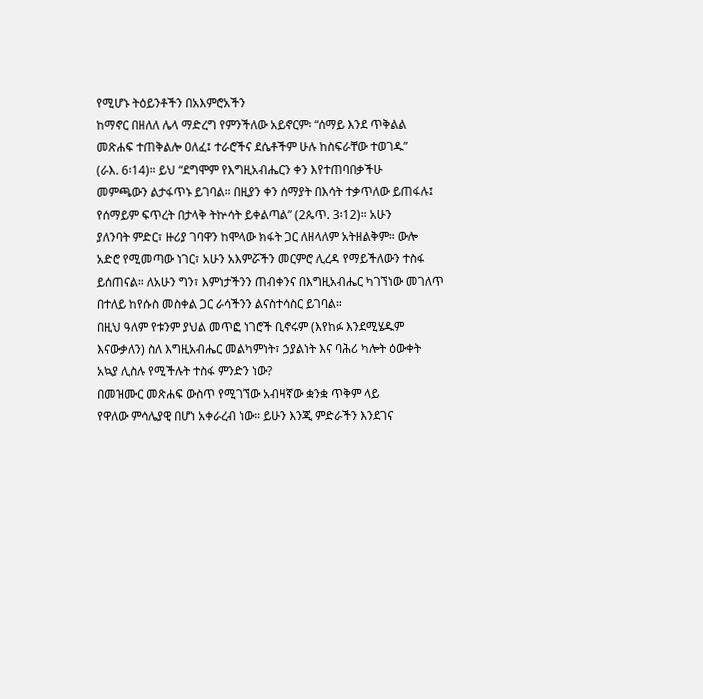የሚሆኑ ትዕይንቶችን በአእምሮአችን
ከማኖር በዘለለ ሌላ ማድረግ የምንችለው አይኖርም፡ “ሰማይ እንደ ጥቅልል
መጽሐፍ ተጠቅልሎ ዐለፈ፤ ተራሮችና ደሴቶችም ሁሉ ከስፍራቸው ተወገዱ”
(ራእ. 6፡14)። ይህ “ደግሞም የእግዚአብሔርን ቀን እየተጠባበቃችሁ
መምጫውን ልታፋጥኑ ይገባል። በዚያን ቀን ሰማያት በእሳት ተቃጥለው ይጠፋሉ፤
የሰማይም ፍጥረት በታላቅ ትኵሳት ይቀልጣል” (2ጴጥ. 3፡12)። አሁን
ያለንባት ምድር፣ ዙሪያ ገባዋን ከሞላው ክፋት ጋር ለዘላለም አትዘልቅም። ውሎ
አድሮ የሚመጣው ነገር፣ አሁን አእምሯችን መርምሮ ሊረዳ የማይችለውን ተስፋ
ይሰጠናል። ለአሁን ግን፣ እምነታችንን ጠብቀንና በእግዚአብሔር ካገኘነው መገለጥ
በተለይ ከየሱስ መስቀል ጋር ራሳችንን ልናስተሳስር ይገባል።
በዚህ ዓለም የቱንም ያህል መጥፎ ነገሮች ቢኖሩም (እየከፉ እንደሚሄዱም
እናውቃለን) ስለ እግዚአብሔር መልካምነት፣ ኃያልነት እና ባሕሪ ካሎት ዕውቀት
አኳያ ሊስሉ የሚችሉት ተስፋ ምንድን ነው?
በመዝሙር መጽሐፍ ውስጥ የሚገኘው አብዛኛው ቋንቋ ጥቅም ላይ
የዋለው ምሳሌያዊ በሆነ አቀራረብ ነው። ይሁን እንጂ ምድራችን እንደገና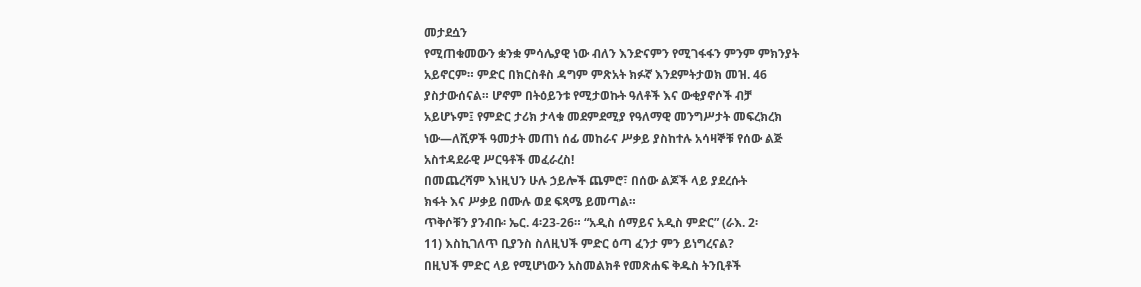መታደሷን
የሚጠቁመውን ቋንቋ ምሳሌያዊ ነው ብለን እንድናምን የሚገፋፋን ምንም ምክንያት
አይኖርም። ምድር በክርስቶስ ዳግም ምጽአት ክፉኛ እንደምትታወክ መዝ. 46
ያስታውሰናል። ሆኖም በትዕይንቱ የሚታወኩት ዓለቶች እና ውቂያኖሶች ብቻ
አይሆኑም፤ የምድር ታሪክ ታላቁ መደምደሚያ የዓለማዊ መንግሥታት መፍረክረክ
ነው—ለሺዎች ዓመታት መጠነ ሰፊ መከራና ሥቃይ ያስከተሉ አሳዛኞቹ የሰው ልጅ
አስተዳደራዊ ሥርዓቶች መፈራረስ!
በመጨረሻም እነዚህን ሁሉ ኃይሎች ጨምሮ፣ በሰው ልጆች ላይ ያደረሱት
ክፋት እና ሥቃይ በሙሉ ወደ ፍጻሜ ይመጣል።
ጥቅሶቹን ያንብቡ፡ ኤር. 4፡23-26። “አዲስ ሰማይና አዲስ ምድር” (ራእ. 2፡
11) እስኪገለጥ ቢያንስ ስለዚህች ምድር ዕጣ ፈንታ ምን ይነግረናል?
በዚህች ምድር ላይ የሚሆነውን አስመልክቶ የመጽሐፍ ቅዱስ ትንቢቶች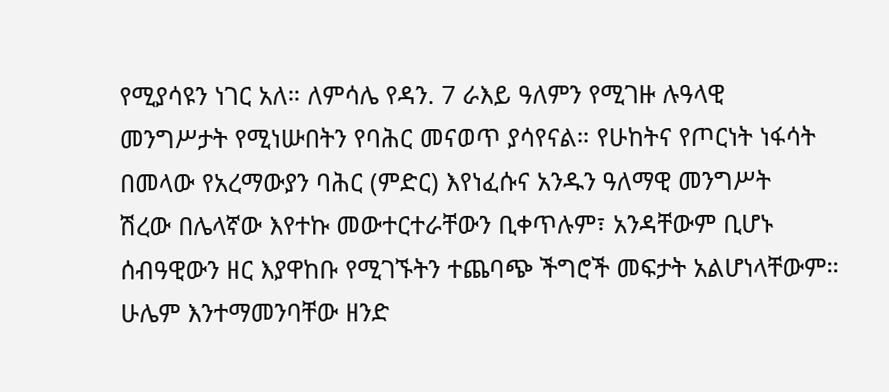የሚያሳዩን ነገር አለ። ለምሳሌ የዳን. 7 ራእይ ዓለምን የሚገዙ ሉዓላዊ
መንግሥታት የሚነሡበትን የባሕር መናወጥ ያሳየናል። የሁከትና የጦርነት ነፋሳት
በመላው የአረማውያን ባሕር (ምድር) እየነፈሱና አንዱን ዓለማዊ መንግሥት
ሽረው በሌላኛው እየተኩ መውተርተራቸውን ቢቀጥሉም፣ አንዳቸውም ቢሆኑ
ሰብዓዊውን ዘር እያዋከቡ የሚገኙትን ተጨባጭ ችግሮች መፍታት አልሆነላቸውም።
ሁሌም እንተማመንባቸው ዘንድ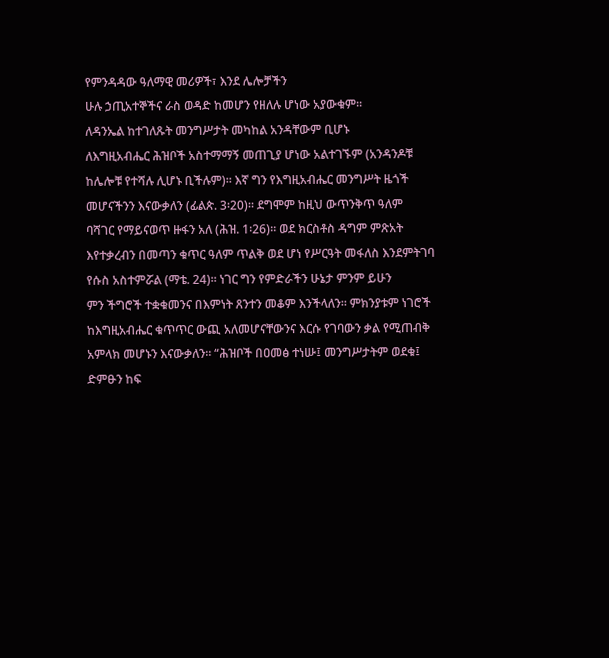የምንዳዳው ዓለማዊ መሪዎች፣ እንደ ሌሎቻችን
ሁሉ ኃጢአተኞችና ራስ ወዳድ ከመሆን የዘለሉ ሆነው አያውቁም።
ለዳንኤል ከተገለጹት መንግሥታት መካከል አንዳቸውም ቢሆኑ
ለእግዚአብሔር ሕዝቦች አስተማማኝ መጠጊያ ሆነው አልተገኙም (አንዳንዶቹ
ከሌሎቹ የተሻሉ ሊሆኑ ቢችሉም)። እኛ ግን የእግዚአብሔር መንግሥት ዜጎች
መሆናችንን እናውቃለን (ፊልጵ. 3፡20)። ደግሞም ከዚህ ውጥንቅጥ ዓለም
ባሻገር የማይናወጥ ዙፋን አለ (ሕዝ. 1፡26)። ወደ ክርስቶስ ዳግም ምጽአት
እየተቃረብን በመጣን ቁጥር ዓለም ጥልቅ ወደ ሆነ የሥርዓት መፋለስ እንደምትገባ
የሱስ አስተምሯል (ማቴ. 24)። ነገር ግን የምድራችን ሁኔታ ምንም ይሁን
ምን ችግሮች ተቋቁመንና በእምነት ጸንተን መቆም እንችላለን። ምክንያቱም ነገሮች
ከእግዚአብሔር ቁጥጥር ውጪ አለመሆናቸውንና እርሱ የገባውን ቃል የሚጠብቅ
አምላክ መሆኑን እናውቃለን። “ሕዝቦች በዐመፅ ተነሡ፤ መንግሥታትም ወደቁ፤
ድምፁን ከፍ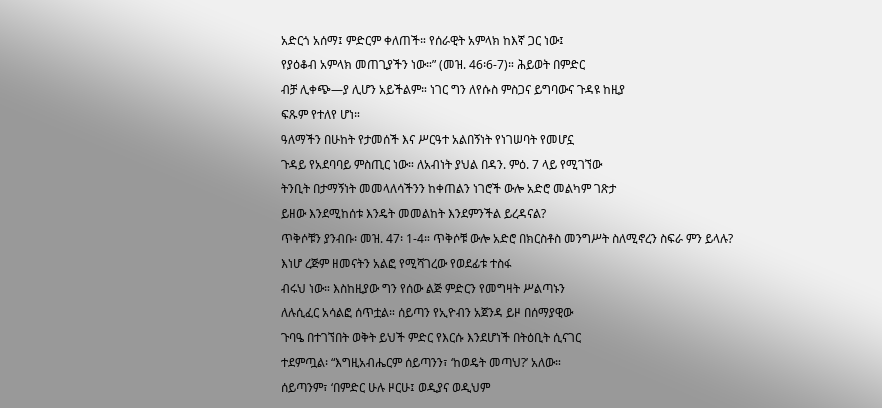አድርጎ አሰማ፤ ምድርም ቀለጠች። የሰራዊት አምላክ ከእኛ ጋር ነው፤
የያዕቆብ አምላክ መጠጊያችን ነው።” (መዝ. 46፡6-7)። ሕይወት በምድር
ብቻ ሊቀጭ—ያ ሊሆን አይችልም። ነገር ግን ለየሱስ ምስጋና ይግባውና ጉዳዩ ከዚያ
ፍጹም የተለየ ሆነ።
ዓለማችን በሁከት የታመሰች እና ሥርዓተ አልበኝነት የነገሠባት የመሆኗ
ጉዳይ የአደባባይ ምስጢር ነው። ለአብነት ያህል በዳን. ምዕ. 7 ላይ የሚገኘው
ትንቢት በታማኝነት መመላለሳችንን ከቀጠልን ነገሮች ውሎ አድሮ መልካም ገጽታ
ይዘው እንደሚከሰቱ እንዴት መመልከት እንደምንችል ይረዳናል?
ጥቅሶቹን ያንብቡ፡ መዝ. 47፡ 1-4። ጥቅሶቹ ውሎ አድሮ በክርስቶስ መንግሥት ስለሚኖረን ስፍራ ምን ይላሉ?
እነሆ ረጅም ዘመናትን አልፎ የሚሻገረው የወደፊቱ ተስፋ
ብሩህ ነው። እስከዚያው ግን የሰው ልጅ ምድርን የመግዛት ሥልጣኑን
ለሉሲፈር አሳልፎ ሰጥቷል። ሰይጣን የኢዮብን አጀንዳ ይዞ በሰማያዊው
ጉባዔ በተገኘበት ወቅት ይህች ምድር የእርሱ እንደሆነች በትዕቢት ሲናገር
ተደምጧል፡ “እግዚአብሔርም ሰይጣንን፣ ‘ከወዴት መጣህ?’ አለው።
ሰይጣንም፣ ‘በምድር ሁሉ ዞርሁ፤ ወዲያና ወዲህም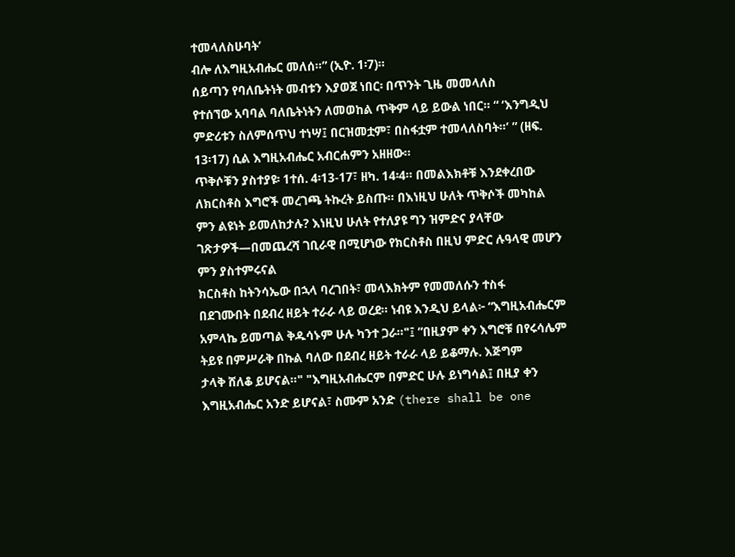ተመላለስሁባት’
ብሎ ለእግዚአብሔር መለሰ።” (ኢዮ. 1፡7)።
ሰይጣን የባለቤትነት መብቱን እያወጀ ነበር፡ በጥንት ጊዜ መመላለስ
የተሰኘው አባባል ባለቤትነትን ለመወከል ጥቅም ላይ ይውል ነበር። “ ‘እንግዲህ
ምድሪቱን ስለምሰጥህ ተነሣ፤ በርዝመቷም፣ በስፋቷም ተመላለስባት።’ ” (ዘፍ.
13፡17) ሲል እግዚአብሔር አብርሐምን አዘዘው።
ጥቅሶቹን ያስተያዩ፡ 1ተሰ. 4፡13-17፣ ዘካ. 14፡4። በመልእክቶቹ እንደቀረበው
ለክርስቶስ እግሮች መረገጫ ትኩረት ይስጡ። በእነዚህ ሁለት ጥቅሶች መካከል
ምን ልዩነት ይመለከታሉ? እነዚህ ሁለት የተለያዩ ግን ዝምድና ያላቸው
ገጽታዎች—በመጨረሻ ገቢራዊ በሚሆነው የክርስቶስ በዚህ ምድር ሉዓላዊ መሆን
ምን ያስተምሩናል
ክርስቶስ ከትንሳኤው በኋላ ባረገበት፣ መላእክትም የመመለሱን ተስፋ
በደገሙበት በደብረ ዘይት ተራራ ላይ ወረደ። ነብዩ እንዲህ ይላል፦ “እግዚአብሔርም
አምላኬ ይመጣል ቅዱሳኑም ሁሉ ካንተ ጋራ።"፤ “በዚያም ቀን እግሮቹ በየሩሳሌም
ትይዩ በምሥራቅ በኩል ባለው በደብረ ዘይት ተራራ ላይ ይቆማሉ. እጅግም
ታላቅ ሸለቆ ይሆናል።" "እግዚአብሔርም በምድር ሁሉ ይነግሳል፤ በዚያ ቀን
እግዚአብሔር አንድ ይሆናል፣ ስሙም አንድ (there shall be one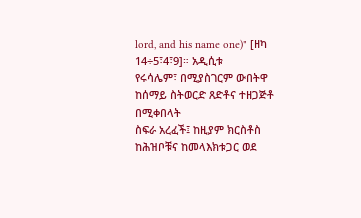lord, and his name one)" [ዘካ 14÷5፣4፣9]። አዲሲቱ
የሩሳሌም፣ በሚያስገርም ውበትዋ ከሰማይ ስትወርድ ጸድቶና ተዘጋጅቶ በሚቀበላት
ስፍራ አረፈች፤ ከዚያም ክርስቶስ ከሕዝቦቹና ከመላእክቱጋር ወደ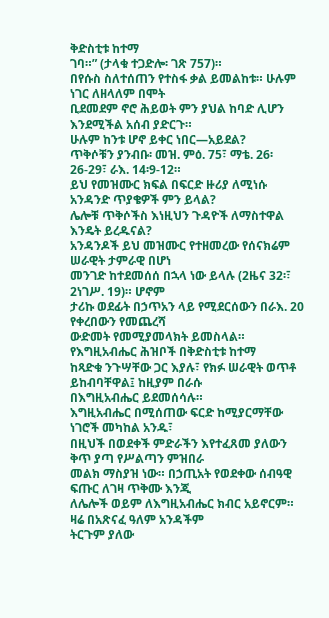ቅድስቲቱ ከተማ
ገባ።” (ታላቁ ተጋድሎ፡ ገጽ 757)።
በየሱስ ስለተሰጠን የተስፋ ቃል ይመልከቱ። ሁሉም ነገር ለዘላለም በሞት
ቢደመደም ኖሮ ሕይወት ምን ያህል ከባድ ሊሆን እንደሚችል አሰብ ያድርጉ።
ሁሉም ከንቱ ሆኖ ይቀር ነበር—አይደል?
ጥቅሶቹን ያንብቡ፡ መዝ. ምዕ. 75፣ ማቴ. 26፡26-29፣ ራእ. 14፡9-12።
ይህ የመዝሙር ክፍል በፍርድ ዙሪያ ለሚነሱ አንዳንድ ጥያቄዎች ምን ይላል?
ሌሎቹ ጥቅሶችስ እነዚህን ጉዳዮች ለማስተዋል እንዴት ይረዱናል?
አንዳንዶች ይህ መዝሙር የተዘመረው የሰናክሬም ሠራዊት ታምራዊ በሆነ
መንገድ ከተደመሰሰ በኋላ ነው ይላሉ (2ዜና 32፡፣ 2ነገሥ. 19)። ሆኖም
ታሪኩ ወደፊት በኃጥአን ላይ የሚደርሰውን በራእ. 20 የቀረበውን የመጨረሻ
ውድመት የመሚያመላክት ይመስላል። የእግዚአብሔር ሕዝቦች በቅድስቲቱ ከተማ
ከጻድቁ ንጉሣቸው ጋር እያሉ፣ የክፉ ሠራዊት ወጥቶ ይከብባቸዋል፤ ከዚያም በራሱ
በእግዚአብሔር ይደመሰሳሉ።
እግዚአብሔር በሚሰጠው ፍርድ ከሚያርማቸው ነገሮች መካከል አንዱ፣
በዚህች በወደቀች ምድራችን እየተፈጸመ ያለውን ቅጥ ያጣ የሥልጣን ምዝበራ
መልክ ማስያዝ ነው። በኃጢአት የወደቀው ሰብዓዊ ፍጡር ለገዛ ጥቅሙ እንጂ
ለሌሎች ወይም ለእግዚአብሔር ክብር አይኖርም። ዛሬ በአጽናፈ ዓለም አንዳችም
ትርጉም ያለው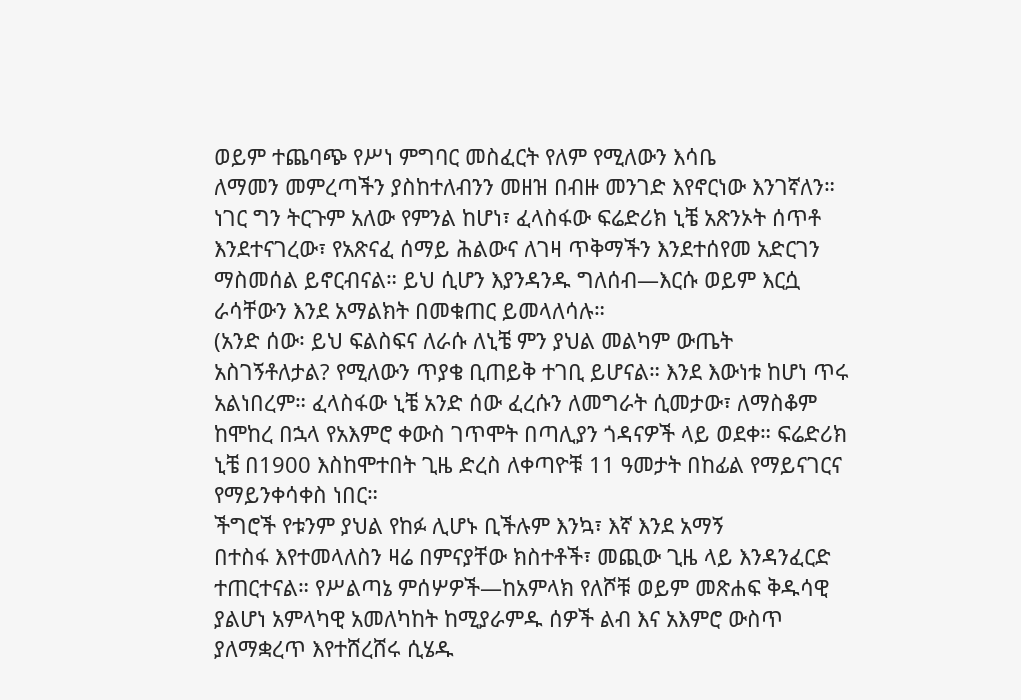ወይም ተጨባጭ የሥነ ምግባር መስፈርት የለም የሚለውን እሳቤ
ለማመን መምረጣችን ያስከተለብንን መዘዝ በብዙ መንገድ እየኖርነው እንገኛለን።
ነገር ግን ትርጉም አለው የምንል ከሆነ፣ ፈላስፋው ፍሬድሪክ ኒቼ አጽንኦት ሰጥቶ
እንደተናገረው፣ የአጽናፈ ሰማይ ሕልውና ለገዛ ጥቅማችን እንደተሰየመ አድርገን
ማስመሰል ይኖርብናል። ይህ ሲሆን እያንዳንዱ ግለሰብ—እርሱ ወይም እርሷ
ራሳቸውን እንደ አማልክት በመቁጠር ይመላለሳሉ።
(አንድ ሰው፡ ይህ ፍልስፍና ለራሱ ለኒቼ ምን ያህል መልካም ውጤት
አስገኝቶለታል? የሚለውን ጥያቄ ቢጠይቅ ተገቢ ይሆናል። እንደ እውነቱ ከሆነ ጥሩ
አልነበረም። ፈላስፋው ኒቼ አንድ ሰው ፈረሱን ለመግራት ሲመታው፣ ለማስቆም
ከሞከረ በኋላ የአእምሮ ቀውስ ገጥሞት በጣሊያን ጎዳናዎች ላይ ወደቀ። ፍሬድሪክ
ኒቼ በ1900 እስከሞተበት ጊዜ ድረስ ለቀጣዮቹ 11 ዓመታት በከፊል የማይናገርና
የማይንቀሳቀስ ነበር።
ችግሮች የቱንም ያህል የከፉ ሊሆኑ ቢችሉም እንኳ፣ እኛ እንደ አማኝ
በተስፋ እየተመላለስን ዛሬ በምናያቸው ክስተቶች፣ መጪው ጊዜ ላይ እንዳንፈርድ
ተጠርተናል። የሥልጣኔ ምሰሦዎች—ከአምላክ የለሾቹ ወይም መጽሐፍ ቅዱሳዊ
ያልሆነ አምላካዊ አመለካከት ከሚያራምዱ ሰዎች ልብ እና አእምሮ ውስጥ
ያለማቋረጥ እየተሸረሸሩ ሲሄዱ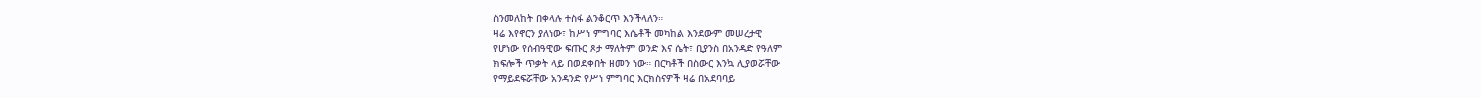ስንመለከት በቀላሉ ተስፋ ልንቆርጥ እንችላለን።
ዛሬ እየኖርን ያለነው፣ ከሥነ ምግባር እሴቶች መካከል እንደውም መሠረታዊ
የሆነው የሰብዓዊው ፍጡር ጾታ ማለትም ወንድ እና ሴት፣ ቢያንስ በአንዳድ የዓለም
ክፍሎች ጥቃት ላይ በወደቀበት ዘመን ነው። በርካቶች በስውር እንኳ ሊያወሯቸው
የማይደፍሯቸው አንዳንድ የሥነ ምግባር እርክስናዎች ዛሬ በአደባባይ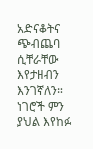አድናቆትና
ጭብጨባ ሲቸራቸው እየታዘብን እንገኛለን። ነገሮች ምን ያህል እየከፉ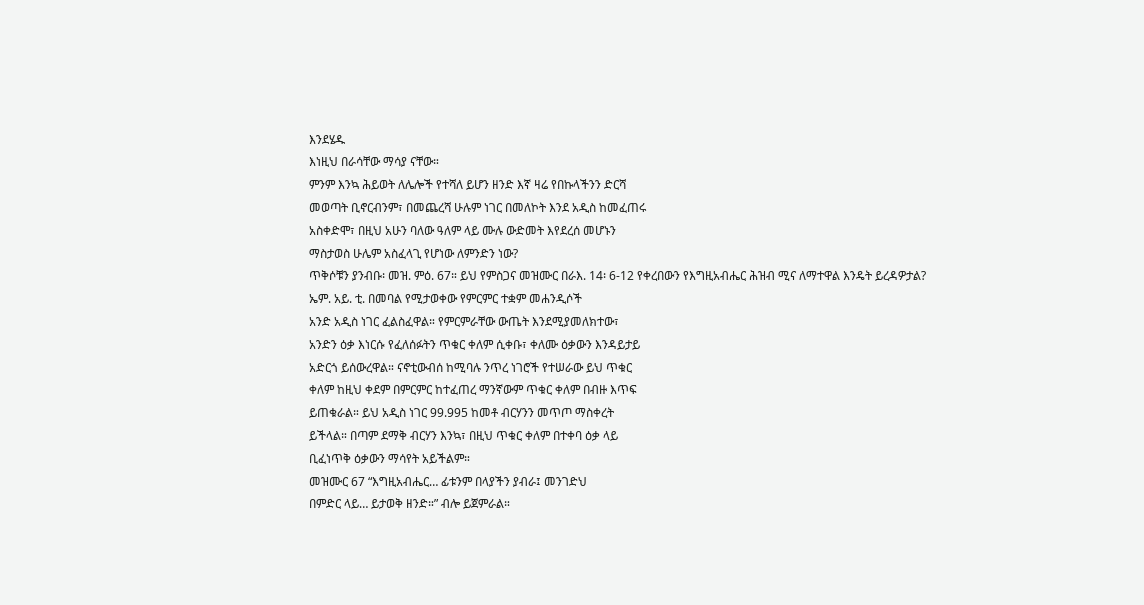እንደሄዱ
እነዚህ በራሳቸው ማሳያ ናቸው።
ምንም እንኳ ሕይወት ለሌሎች የተሻለ ይሆን ዘንድ እኛ ዛሬ የበኩላችንን ድርሻ
መወጣት ቢኖርብንም፣ በመጨረሻ ሁሉም ነገር በመለኮት እንደ አዲስ ከመፈጠሩ
አስቀድሞ፣ በዚህ አሁን ባለው ዓለም ላይ ሙሉ ውድመት እየደረሰ መሆኑን
ማስታወስ ሁሌም አስፈላጊ የሆነው ለምንድን ነው?
ጥቅሶቹን ያንብቡ፡ መዝ. ምዕ. 67። ይህ የምስጋና መዝሙር በራእ. 14፡ 6-12 የቀረበውን የእግዚአብሔር ሕዝብ ሚና ለማተዋል እንዴት ይረዳዎታል?
ኤም. አይ. ቲ. በመባል የሚታወቀው የምርምር ተቋም መሐንዲሶች
አንድ አዲስ ነገር ፈልስፈዋል። የምርምራቸው ውጤት እንደሚያመለክተው፣
አንድን ዕቃ እነርሱ የፈለሰፉትን ጥቁር ቀለም ሲቀቡ፣ ቀለሙ ዕቃውን እንዳይታይ
አድርጎ ይሰውረዋል። ናኖቲውብሰ ከሚባሉ ንጥረ ነገሮች የተሠራው ይህ ጥቁር
ቀለም ከዚህ ቀደም በምርምር ከተፈጠረ ማንኛውም ጥቁር ቀለም በብዙ እጥፍ
ይጠቁራል። ይህ አዲስ ነገር 99.995 ከመቶ ብርሃንን መጥጦ ማስቀረት
ይችላል። በጣም ደማቅ ብርሃን እንኳ፣ በዚህ ጥቁር ቀለም በተቀባ ዕቃ ላይ
ቢፈነጥቅ ዕቃውን ማሳየት አይችልም።
መዝሙር 67 “እግዚአብሔር… ፊቱንም በላያችን ያብራ፤ መንገድህ
በምድር ላይ… ይታወቅ ዘንድ።” ብሎ ይጀምራል።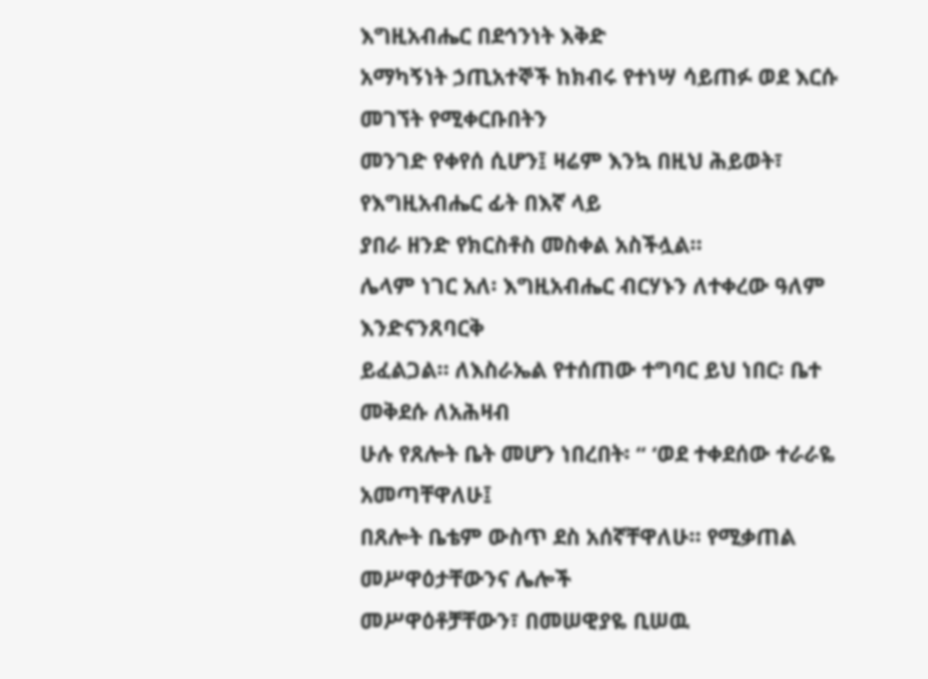እግዚአብሔር በደኅንነት እቅድ
አማካኝነት ኃጢአተኞች ከክብሩ የተነሣ ሳይጠፉ ወደ እርሱ መገኘት የሚቀርቡበትን
መንገድ የቀየሰ ሲሆን፤ ዛሬም እንኳ በዚህ ሕይወት፣ የእግዚአብሔር ፊት በእኛ ላይ
ያበራ ዘንድ የክርስቶስ መስቀል አስችሏል።
ሌላም ነገር አለ፡ እግዚአብሔር ብርሃኑን ለተቀረው ዓለም እንድናንጸባርቅ
ይፈልጋል። ለእስራኤል የተሰጠው ተግባር ይህ ነበር፡ ቤተ መቅደሱ ለአሕዛብ
ሁሉ የጸሎት ቤት መሆን ነበረበት፡ “ ‘ወደ ተቀደሰው ተራራዬ አመጣቸዋለሁ፤
በጸሎት ቤቴም ውስጥ ደስ አሰኛቸዋለሁ። የሚቃጠል መሥዋዕታቸውንና ሌሎች
መሥዋዕቶቻቸውን፣ በመሠዊያዬ ቢሠዉ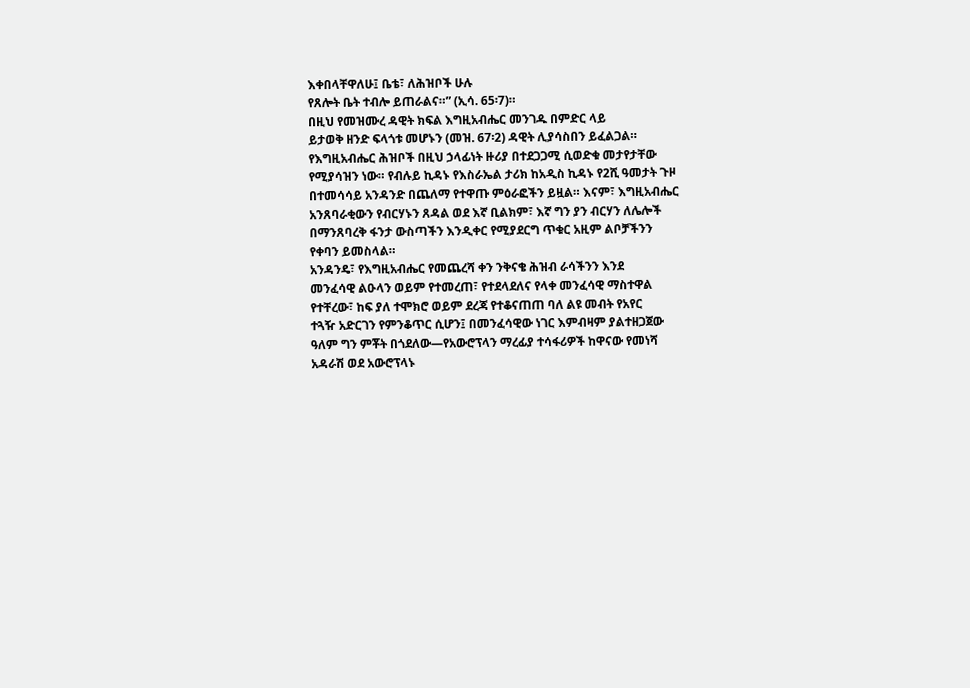እቀበላቸዋለሁ፤ ቤቴ፣ ለሕዝቦች ሁሉ
የጸሎት ቤት ተብሎ ይጠራልና።” (ኢሳ. 65፡7)።
በዚህ የመዝሙረ ዳዊት ክፍል እግዚአብሔር መንገዱ በምድር ላይ
ይታወቅ ዘንድ ፍላጎቱ መሆኑን (መዝ. 67፡2) ዳዊት ሊያሳስበን ይፈልጋል።
የእግዚአብሔር ሕዝቦች በዚህ ኃላፊነት ዙሪያ በተደጋጋሚ ሲወድቁ መታየታቸው
የሚያሳዝን ነው። የብሉይ ኪዳኑ የእስራኤል ታሪክ ከአዲስ ኪዳኑ የ2ሺ ዓመታት ጉዞ
በተመሳሳይ አንዳንድ በጨለማ የተዋጡ ምዕራፎችን ይዟል። እናም፣ እግዚአብሔር
አንጸባራቂውን የብርሃኑን ጸዳል ወደ እኛ ቢልክም፣ እኛ ግን ያን ብርሃን ለሌሎች
በማንጸባረቅ ፋንታ ውስጣችን እንዲቀር የሚያደርግ ጥቁር አዚም ልቦቻችንን
የቀባን ይመስላል።
አንዳንዴ፣ የእግዚአብሔር የመጨረሻ ቀን ንቅናቄ ሕዝብ ራሳችንን እንደ
መንፈሳዊ ልዑላን ወይም የተመረጠ፣ የተደላደለና የላቀ መንፈሳዊ ማስተዋል
የተቸረው፣ ከፍ ያለ ተሞክሮ ወይም ደረጃ የተቆናጠጠ ባለ ልዩ መብት የአየር
ተጓዥ አድርገን የምንቆጥር ሲሆን፤ በመንፈሳዊው ነገር እምብዛም ያልተዘጋጀው
ዓለም ግን ምቾት በጎደለው—የአውሮፕላን ማረፊያ ተሳፋሪዎች ከዋናው የመነሻ
አዳራሽ ወደ አውሮፕላኑ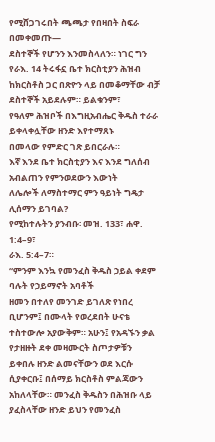የሚሸጋገሩበት ጫጫታ የበዛበት ስፍራ በመቀመጡ—
ደስተኞች የሆንን እንመስላለን። ነገር ግን የራእ. 14 ትሩፋኗ ቤተ ክርስቲያን ሕዝብ
ከክርስቶስ ጋር በጽዮን ላይ በመቆማቸው ብቻ ደስተኞች አይደሉም። ይልቁንም፣
የዓለም ሕዝቦች በእግዚአብሔር ቅዱስ ተራራ ይቀላቀሏቸው ዘንድ እየተማጸኑ
በመላው የምድር ገጽ ይበርራሉ።
እኛ እንደ ቤተ ክርስቲያን እና እንደ ግለሰብ አብልጠን የምንወደውን እውነት
ለሌሎች ለማስተማር ምን ዓይነት ግዴታ ሊሰማን ይገባል?
የሚከተሉትን ያንብቡ፡ መዝ. 133፣ ሐዋ. 1:4–9፣
ራእ. 5:4–7።
“ምንም እንኳ የመንፈስ ቅዱስ ኃይል ቀደም ባሉት የኃይማኖት አባቶች
ዘመን በተለየ መንገድ ይገለጽ የነበረ ቢሆንም፤ በሙላት የወረደበት ሁናቴ
ተስተውሎ አያውቅም። አሁን፤ የአዳኙን ቃል የታዘዙት ደቀ መዛሙርት ስጦታዎቹን
ይቀበሉ ዘንድ ልመናቸውን ወደ እርሱ ሲያቀርቡ፤ በሰማይ ክርስቶስ ምልጃውን
አከለላቸው። መንፈስ ቅዱስን በሕዝቡ ላይ ያፈስላቸው ዘንድ ይህን የመንፈስ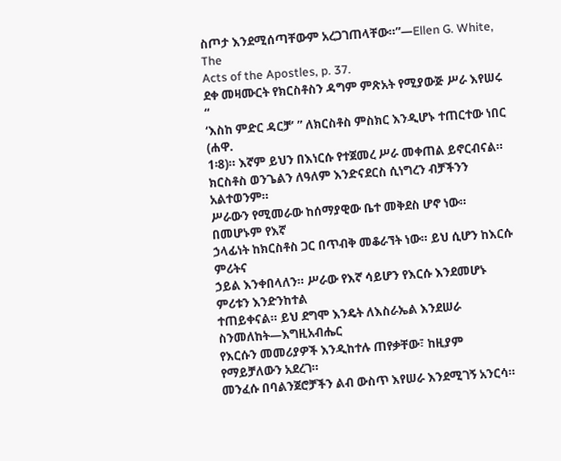ስጦታ እንደሚሰጣቸውም አረጋገጠላቸው።”—Ellen G. White, The
Acts of the Apostles, p. 37.
ደቀ መዛሙርት የክርስቶስን ዳግም ምጽአት የሚያውጅ ሥራ እየሠሩ “
‘እስከ ምድር ዳርቻ’ ” ለክርስቶስ ምስክር እንዲሆኑ ተጠርተው ነበር (ሐዋ.
1፡8)። እኛም ይህን በእነርሱ የተጀመረ ሥራ መቀጠል ይኖርብናል።
ክርስቶስ ወንጌልን ለዓለም እንድናደርስ ሲነግረን ብቻችንን አልተወንም።
ሥራውን የሚመራው ከሰማያዊው ቤተ መቅደስ ሆኖ ነው። በመሆኑም የእኛ
ኃላፊነት ከክርስቶስ ጋር በጥብቅ መቆራኘት ነው። ይህ ሲሆን ከእርሱ ምሪትና
ኃይል እንቀበላለን። ሥራው የእኛ ሳይሆን የእርሱ እንደመሆኑ ምሪቱን እንድንከተል
ተጠይቀናል። ይህ ደግሞ እንዴት ለእስራኤል እንደሠራ ስንመለከት—እግዚአብሔር
የእርሱን መመሪያዎች እንዲከተሉ ጠየቃቸው፣ ከዚያም የማይቻለውን አደረገ።
መንፈሱ በባልንጀሮቻችን ልብ ውስጥ እየሠራ እንደሚገኝ አንርሳ።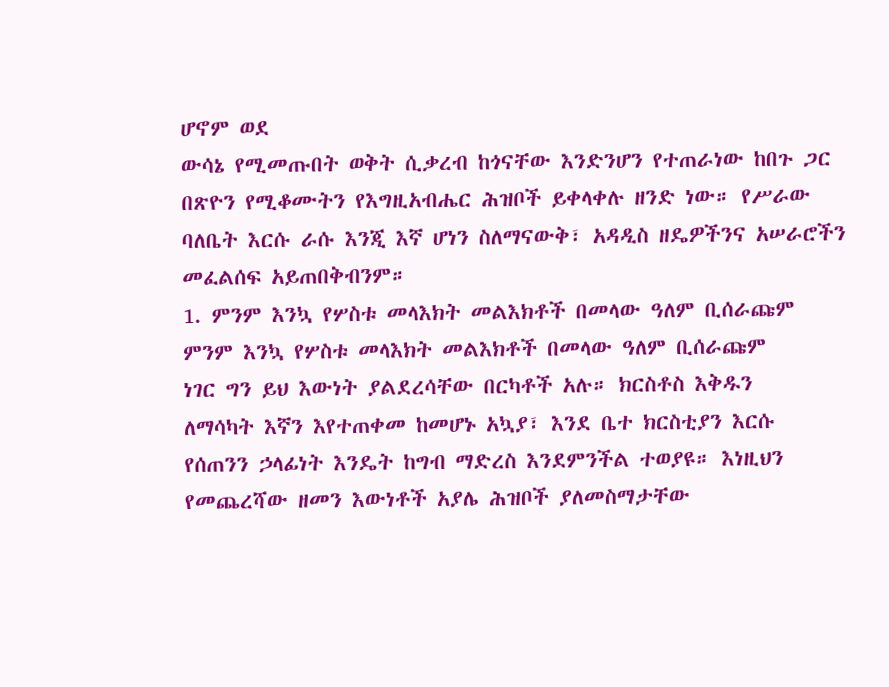ሆኖም ወደ
ውሳኔ የሚመጡበት ወቅት ሲቃረብ ከጎናቸው እንድንሆን የተጠራነው ከበጉ ጋር
በጽዮን የሚቆሙትን የእግዚአብሔር ሕዝቦች ይቀላቀሉ ዘንድ ነው። የሥራው
ባለቤት እርሱ ራሱ እንጂ እኛ ሆነን ስለማናውቅ፣ አዳዲስ ዘዴዎችንና አሠራሮችን
መፈልሰፍ አይጠበቅብንም።
1. ምንም እንኳ የሦስቱ መላእክት መልእክቶች በመላው ዓለም ቢሰራጩም
ምንም እንኳ የሦስቱ መላእክት መልእክቶች በመላው ዓለም ቢሰራጩም
ነገር ግን ይህ እውነት ያልደረሳቸው በርካቶች አሉ። ክርስቶስ እቅዱን
ለማሳካት እኛን እየተጠቀመ ከመሆኑ አኳያ፣ እንደ ቤተ ክርስቲያን እርሱ
የሰጠንን ኃላፊነት እንዴት ከግብ ማድረስ እንደምንችል ተወያዩ። እነዚህን
የመጨረሻው ዘመን እውነቶች አያሌ ሕዝቦች ያለመስማታቸው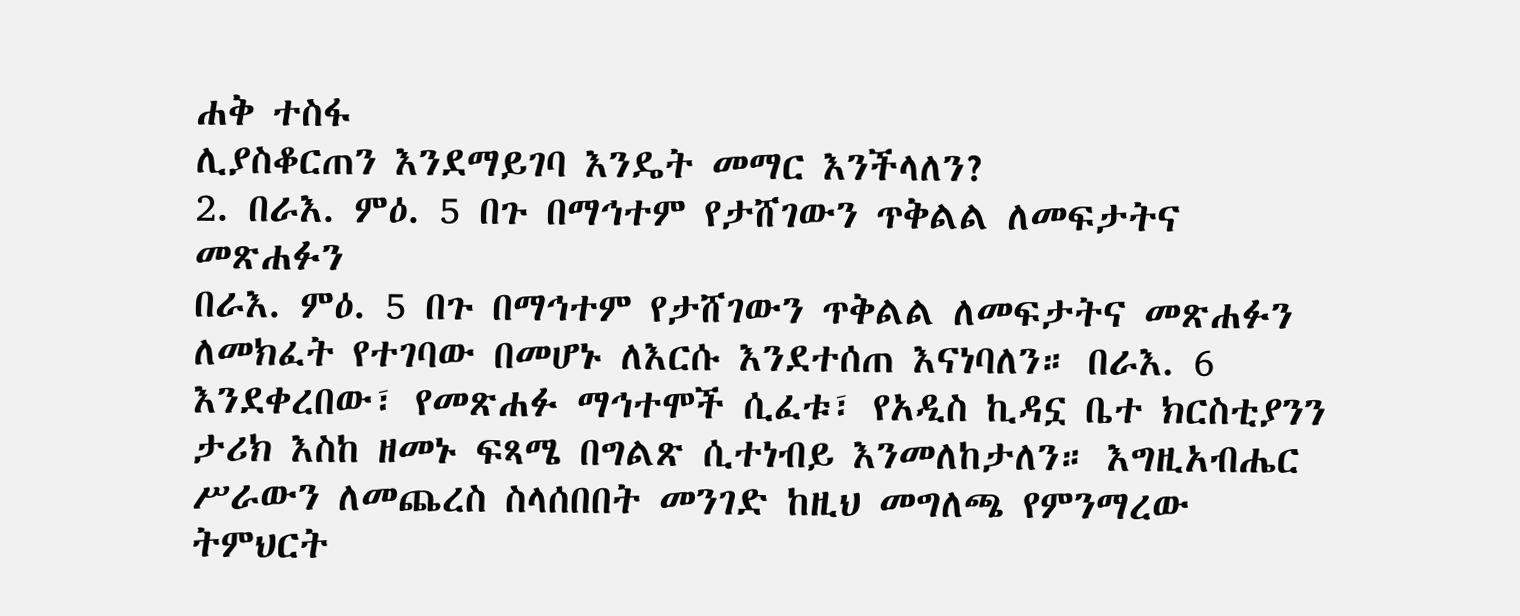ሐቅ ተስፋ
ሊያስቆርጠን እንደማይገባ እንዴት መማር እንችላለን?
2. በራእ. ምዕ. 5 በጉ በማኅተም የታሸገውን ጥቅልል ለመፍታትና መጽሐፉን
በራእ. ምዕ. 5 በጉ በማኅተም የታሸገውን ጥቅልል ለመፍታትና መጽሐፉን
ለመክፈት የተገባው በመሆኑ ለእርሱ እንደተሰጠ እናነባለን። በራእ. 6
እንደቀረበው፣ የመጽሐፉ ማኅተሞች ሲፈቱ፣ የአዲስ ኪዳኗ ቤተ ክርስቲያንን
ታሪክ እስከ ዘመኑ ፍጻሜ በግልጽ ሲተነብይ እንመለከታለን። እግዚአብሔር
ሥራውን ለመጨረስ ስላሰበበት መንገድ ከዚህ መግለጫ የምንማረው
ትምህርት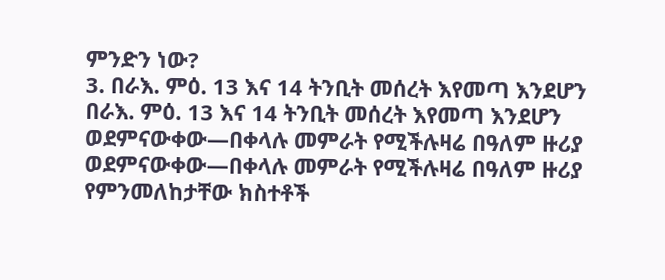ምንድን ነው?
3. በራእ. ምዕ. 13 እና 14 ትንቢት መሰረት እየመጣ እንደሆን
በራእ. ምዕ. 13 እና 14 ትንቢት መሰረት እየመጣ እንደሆን
ወደምናውቀው—በቀላሉ መምራት የሚችሉዛሬ በዓለም ዙሪያ
ወደምናውቀው—በቀላሉ መምራት የሚችሉዛሬ በዓለም ዙሪያ
የምንመለከታቸው ክስተቶች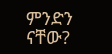ምንድን ናቸው?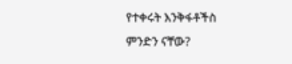የተቀሩት እንቅፋቶችስ
ምንድን ናቸው?